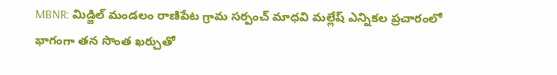MBNR: మిడ్జిల్ మండలం రాణిపేట గ్రామ సర్పంచ్ మాధవి మల్లేష్ ఎన్నికల ప్రచారంలో భాగంగా తన సొంత ఖర్చుతో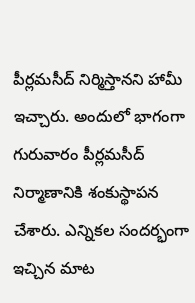పీర్లమసీద్ నిర్మిస్తానని హామీ ఇచ్చారు. అందులో భాగంగా గురువారం పీర్లమసీద్ నిర్మాణానికి శంకుస్థాపన చేశారు. ఎన్నికల సందర్భంగా ఇచ్చిన మాట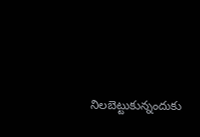నిలబెట్టుకున్నందుకు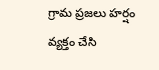గ్రామ ప్రజలు హర్షం వ్యక్తం చేసి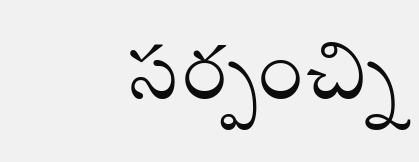సర్పంచ్ని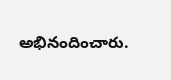అభినందించారు.